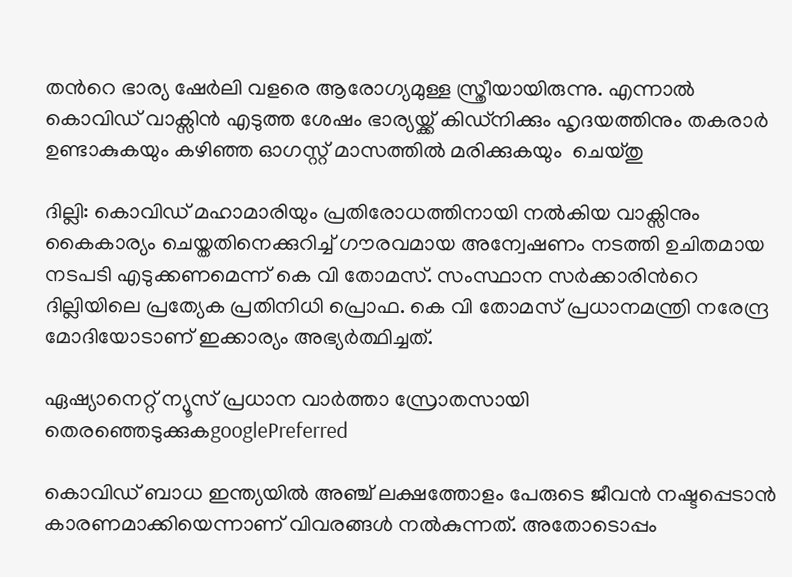തന്‍റെ ഭാര്യ ഷേർലി വളരെ ആരോഗ്യമുള്ള സ്ത്രീയായിരുന്നു. എന്നാൽ കൊവിഡ് വാക്സിന്‍ എടുത്ത ശേഷം ഭാര്യയ്ക്ക് കിഡ്നിക്കും ഹൃദയത്തിനും തകരാർ ഉണ്ടാകുകയും കഴിഞ്ഞ ഓഗസ്റ്റ് മാസത്തിൽ മരിക്കുകയും  ചെയ്തു

ദില്ലി: കൊവിഡ് മഹാമാരിയും പ്രതിരോധത്തിനായി നൽകിയ വാക്സിനും കൈകാര്യം ചെയ്തതിനെക്കുറിച്ച് ഗൗരവമായ അന്വേഷണം നടത്തി ഉചിതമായ നടപടി എടുക്കണമെന്ന് കെ വി തോമസ്. സംസ്ഥാന സർക്കാരിന്‍റെ ദില്ലിയിലെ പ്രത്യേക പ്രതിനിധി പ്രൊഫ. കെ വി തോമസ് പ്രധാനമന്ത്രി നരേന്ദ്ര മോദിയോടാണ് ഇക്കാര്യം അഭ്യർത്ഥിച്ചത്.

ഏഷ്യാനെറ്റ് ന്യൂസ് പ്രധാന വാർത്താ സ്രോതസായി തെരഞ്ഞെടുക്കുകgooglePreferred

കൊവിഡ് ബാധ ഇന്ത്യയിൽ അഞ്ച് ലക്ഷത്തോളം പേരുടെ ജീവൻ നഷ്ടപ്പെടാൻ കാരണമാക്കിയെന്നാണ് വിവരങ്ങൾ നൽകുന്നത്. അതോടൊപ്പം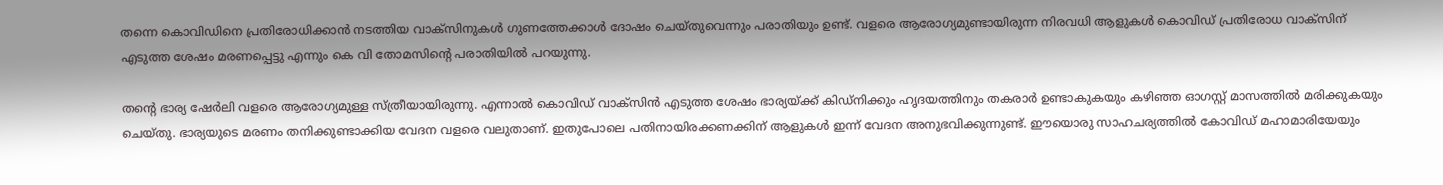തന്നെ കൊവിഡിനെ പ്രതിരോധിക്കാൻ നടത്തിയ വാക്സിനുകൾ ഗുണത്തേക്കാൾ ദോഷം ചെയ്തുവെന്നും പരാതിയും ഉണ്ട്. വളരെ ആരോഗ്യമുണ്ടായിരുന്ന നിരവധി ആളുകൾ കൊവിഡ് പ്രതിരോധ വാക്സിന് എടുത്ത ശേഷം മരണപ്പെട്ടു എന്നും കെ വി തോമസിന്‍റെ പരാതിയിൽ പറയുന്നു.

തന്‍റെ ഭാര്യ ഷേർലി വളരെ ആരോഗ്യമുള്ള സ്ത്രീയായിരുന്നു. എന്നാൽ കൊവിഡ് വാക്സിന്‍ എടുത്ത ശേഷം ഭാര്യയ്ക്ക് കിഡ്നിക്കും ഹൃദയത്തിനും തകരാർ ഉണ്ടാകുകയും കഴിഞ്ഞ ഓഗസ്റ്റ് മാസത്തിൽ മരിക്കുകയും ചെയ്തു. ഭാര്യയുടെ മരണം തനിക്കുണ്ടാക്കിയ വേദന വളരെ വലുതാണ്. ഇതുപോലെ പതിനായിരക്കണക്കിന് ആളുകൾ ഇന്ന് വേദന അനുഭവിക്കുന്നുണ്ട്. ഈയൊരു സാഹചര്യത്തിൽ കോവിഡ് മഹാമാരിയേയും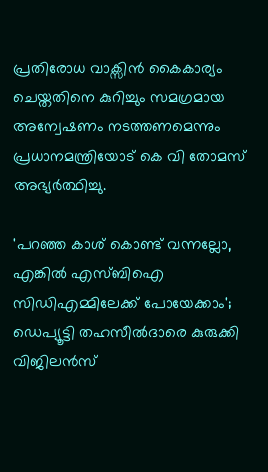പ്രതിരോധ വാക്സിൻ കൈകാര്യം ചെയ്തതിനെ കുറിച്ചും സമഗ്രമായ അന്വേഷണം നടത്തണമെന്നും പ്രധാനമന്ത്രിയോട് കെ വി തോമസ് അഭ്യർത്ഥിച്ചു.

'പറഞ്ഞ കാശ് കൊണ്ട് വന്നല്ലോ, എങ്കിൽ എസ്ബിഐ സിഡിഎമ്മിലേക്ക് പോയേക്കാം'; ഡെപ്യൂട്ടി തഹസീൽദാരെ കുരുക്കി വിജിലൻസ്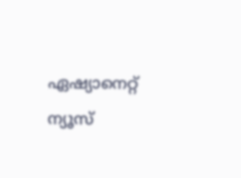ഏഷ്യാനെറ്റ് ന്യൂസ്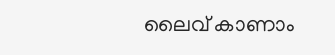ലൈവ് കാണാം